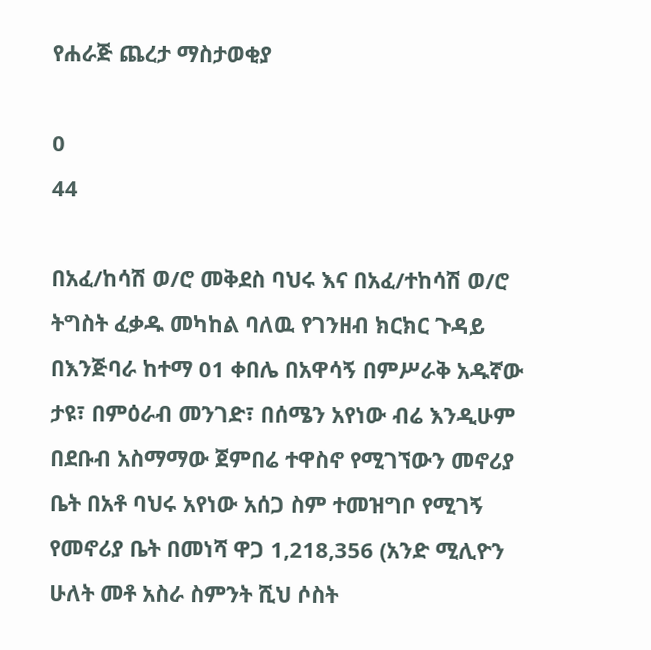የሐራጅ ጨረታ ማስታወቂያ

0
44

በአፈ/ከሳሽ ወ/ሮ መቅደስ ባህሩ እና በአፈ/ተከሳሽ ወ/ሮ ትግስት ፈቃዱ መካከል ባለዉ የገንዘብ ክርክር ጉዳይ በእንጅባራ ከተማ 01 ቀበሌ በአዋሳኝ በምሥራቅ አዱኛው ታዩ፣ በምዕራብ መንገድ፣ በሰሜን አየነው ብሬ እንዲሁም በደቡብ አስማማው ጀምበሬ ተዋስኖ የሚገኘውን መኖሪያ ቤት በአቶ ባህሩ አየነው አሰጋ ስም ተመዝግቦ የሚገኝ የመኖሪያ ቤት በመነሻ ዋጋ 1,218,356 (አንድ ሚሊዮን ሁለት መቶ አስራ ስምንት ሺህ ሶስት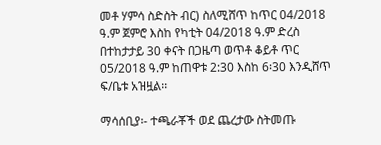መቶ ሃምሳ ስድስት ብር) ስለሚሸጥ ከጥር 04/2018 ዓ.ም ጀምሮ እስከ የካቲት 04/2018 ዓ.ም ድረስ በተከታታይ 30 ቀናት በጋዜጣ ወጥቶ ቆይቶ ጥር 05/2018 ዓ.ም ከጠዋቱ 2:30 እስከ 6፡30 እንዲሸጥ ፍ/ቤቱ አዝዟል፡፡

ማሳሰቢያ፡- ተጫራቾች ወደ ጨረታው ስትመጡ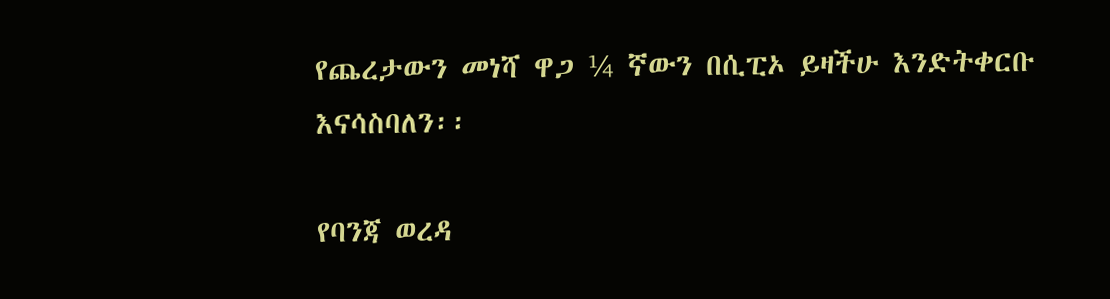የጨረታውን መነሻ ዋጋ ¼ ኛውን በሲፒኦ ይዛችሁ እንድትቀርቡ እናሳስባለን፡፡

የባንጃ ወረዳ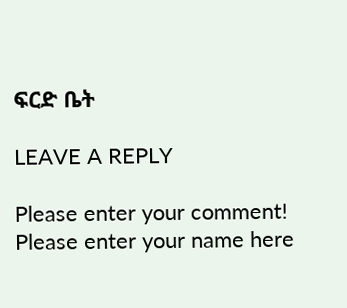ፍርድ ቤት

LEAVE A REPLY

Please enter your comment!
Please enter your name here